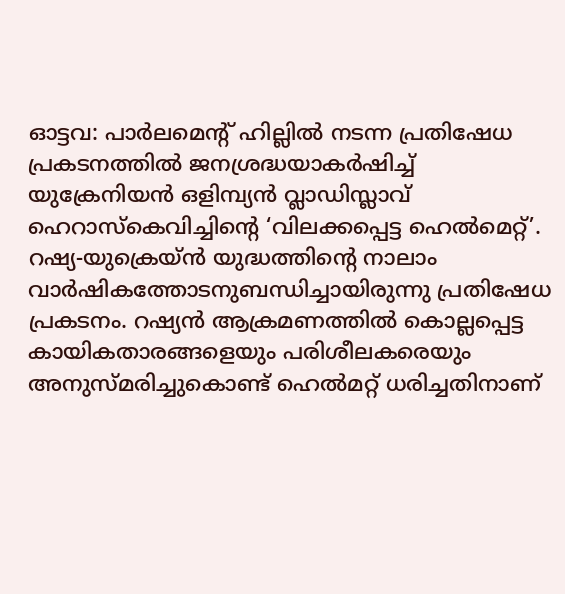ഓട്ടവ: പാർലമെന്റ് ഹില്ലിൽ നടന്ന പ്രതിഷേധ പ്രകടനത്തിൽ ജനശ്രദ്ധയാകർഷിച്ച് യുക്രേനിയൻ ഒളിമ്പ്യൻ വ്ലാഡിസ്ലാവ് ഹെറാസ്കെവിച്ചിന്റെ ‘വിലക്കപ്പെട്ട ഹെൽമെറ്റ്’. റഷ്യ-യുക്രെയ്ൻ യുദ്ധത്തിന്റെ നാലാം വാർഷികത്തോടനുബന്ധിച്ചായിരുന്നു പ്രതിഷേധ പ്രകടനം. റഷ്യൻ ആക്രമണത്തിൽ കൊല്ലപ്പെട്ട കായികതാരങ്ങളെയും പരിശീലകരെയും അനുസ്മരിച്ചുകൊണ്ട് ഹെൽമറ്റ് ധരിച്ചതിനാണ്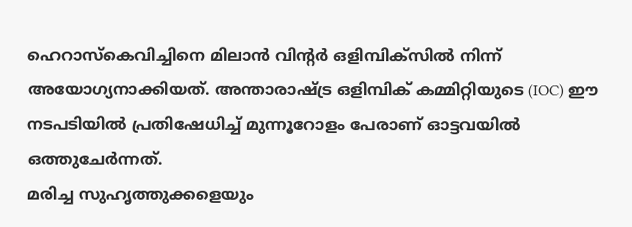ഹെറാസ്കെവിച്ചിനെ മിലാൻ വിന്റർ ഒളിമ്പിക്സിൽ നിന്ന് അയോഗ്യനാക്കിയത്. അന്താരാഷ്ട്ര ഒളിമ്പിക് കമ്മിറ്റിയുടെ (IOC) ഈ നടപടിയിൽ പ്രതിഷേധിച്ച് മുന്നൂറോളം പേരാണ് ഓട്ടവയിൽ ഒത്തുചേർന്നത്.
മരിച്ച സുഹൃത്തുക്കളെയും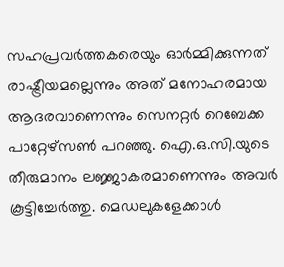സഹപ്രവർത്തകരെയും ഓർമ്മിക്കുന്നത് രാഷ്ട്രീയമല്ലെന്നും അത് മനോഹരമായ ആദരവാണെന്നും സെനറ്റർ റെബേക്ക പാറ്റേഴ്സൺ പറഞ്ഞു. ഐ.ഒ.സി.യുടെ തീരുമാനം ലജ്ജാകരമാണെന്നും അവർ കൂട്ടിച്ചേർത്തു. മെഡലുകളേക്കാൾ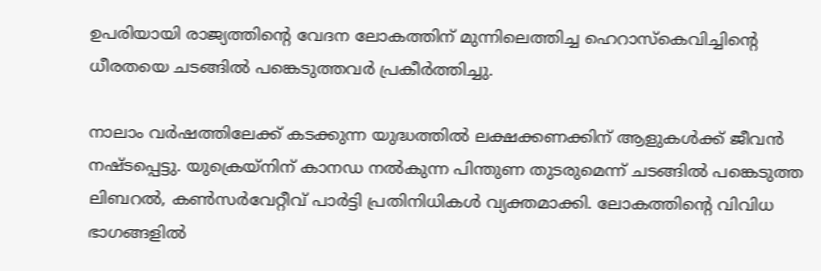ഉപരിയായി രാജ്യത്തിന്റെ വേദന ലോകത്തിന് മുന്നിലെത്തിച്ച ഹെറാസ്കെവിച്ചിന്റെ ധീരതയെ ചടങ്ങിൽ പങ്കെടുത്തവർ പ്രകീർത്തിച്ചു.

നാലാം വർഷത്തിലേക്ക് കടക്കുന്ന യുദ്ധത്തിൽ ലക്ഷക്കണക്കിന് ആളുകൾക്ക് ജീവൻ നഷ്ടപ്പെട്ടു. യുക്രെയ്നിന് കാനഡ നൽകുന്ന പിന്തുണ തുടരുമെന്ന് ചടങ്ങിൽ പങ്കെടുത്ത ലിബറൽ, കൺസർവേറ്റീവ് പാർട്ടി പ്രതിനിധികൾ വ്യക്തമാക്കി. ലോകത്തിന്റെ വിവിധ ഭാഗങ്ങളിൽ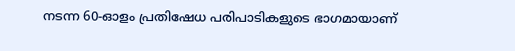നടന്ന 60-ഓളം പ്രതിഷേധ പരിപാടികളുടെ ഭാഗമായാണ്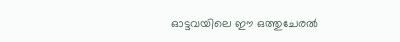ഓട്ടവയിലെ ഈ ഒത്തുചേരൽ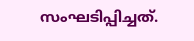സംഘടിപ്പിച്ചത്.